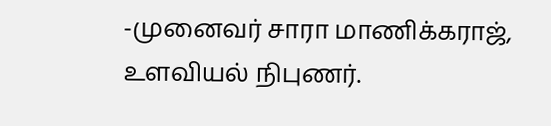-முனைவர் சாரா மாணிக்கராஜ், உளவியல் நிபுணர்.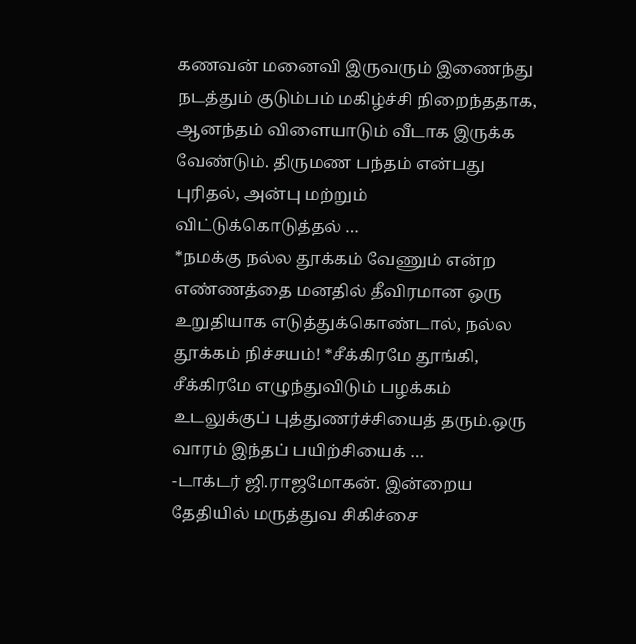கணவன் மனைவி இருவரும் இணைந்து நடத்தும் குடும்பம் மகிழ்ச்சி நிறைந்ததாக, ஆனந்தம் விளையாடும் வீடாக இருக்க வேண்டும். திருமண பந்தம் என்பது புரிதல், அன்பு மற்றும் விட்டுக்கொடுத்தல் …
*நமக்கு நல்ல தூக்கம் வேணும் என்ற எண்ணத்தை மனதில் தீவிரமான ஒரு உறுதியாக எடுத்துக்கொண்டால், நல்ல தூக்கம் நிச்சயம்! *சீக்கிரமே தூங்கி, சீக்கிரமே எழுந்துவிடும் பழக்கம் உடலுக்குப் புத்துணர்ச்சியைத் தரும்.ஒரு வாரம் இந்தப் பயிற்சியைக் …
-டாக்டர் ஜி.ராஜமோகன். இன்றைய தேதியில் மருத்துவ சிகிச்சை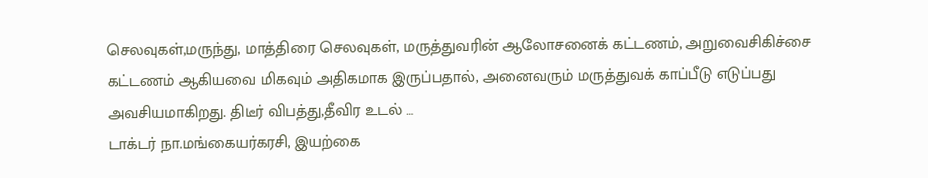செலவுகள்,மருந்து, மாத்திரை செலவுகள், மருத்துவரின் ஆலோசனைக் கட்டணம், அறுவைசிகிச்சை கட்டணம் ஆகியவை மிகவும் அதிகமாக இருப்பதால், அனைவரும் மருத்துவக் காப்பீடு எடுப்பது அவசியமாகிறது. திடீர் விபத்து,தீவிர உடல் …
டாக்டர் நா.மங்கையர்கரசி, இயற்கை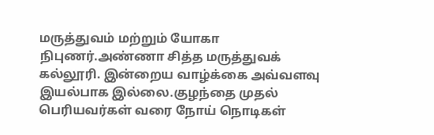மருத்துவம் மற்றும் யோகா நிபுணர்.அண்ணா சித்த மருத்துவக் கல்லூரி. இன்றைய வாழ்க்கை அவ்வளவு இயல்பாக இல்லை.குழந்தை முதல் பெரியவர்கள் வரை நோய் நொடிகள்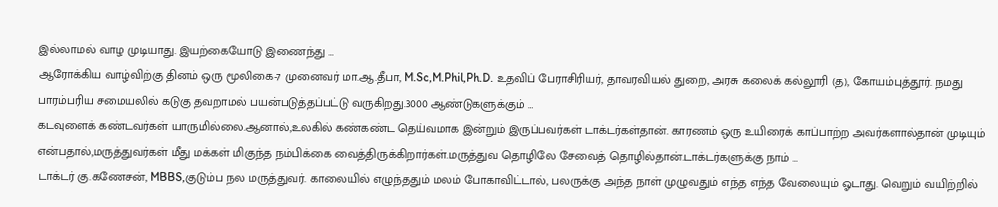இல்லாமல் வாழ முடியாது. இயற்கையோடு இணைந்து …
ஆரோக்கிய வாழ்விற்கு தினம் ஒரு மூலிகை-7 முனைவர் மா.ஆ.தீபா, M.Sc,M.Phil,Ph.D. உதவிப் பேராசிரியர், தாவரவியல் துறை, அரசு கலைக் கல்லூரி (த), கோயம்புத்தூர். நமது பாரம்பரிய சமையலில் கடுகு தவறாமல் பயன்படுத்தப்பட்டு வருகிறது.3000 ஆண்டுகளுக்கும் …
கடவுளைக் கண்டவர்கள் யாருமில்லை.ஆனால்,உலகில் கண்கண்ட தெய்வமாக இன்றும் இருப்பவர்கள் டாக்டர்கள்தான். காரணம் ஒரு உயிரைக் காப்பாற்ற அவர்களால்தான் முடியும் என்பதால்,மருத்துவர்கள் மீது மக்கள் மிகுந்த நம்பிக்கை வைத்திருக்கிறார்கள்.மருத்துவ தொழிலே சேவைத் தொழில்தான்.டாக்டர்களுக்கு நாம் …
டாக்டர் கு.கணேசன், MBBS,குடும்ப நல மருத்துவர். காலையில் எழுந்ததும் மலம் போகாவிட்டால், பலருக்கு அந்த நாள் முழுவதும் எந்த எந்த வேலையும் ஓடாது. வெறும் வயிற்றில்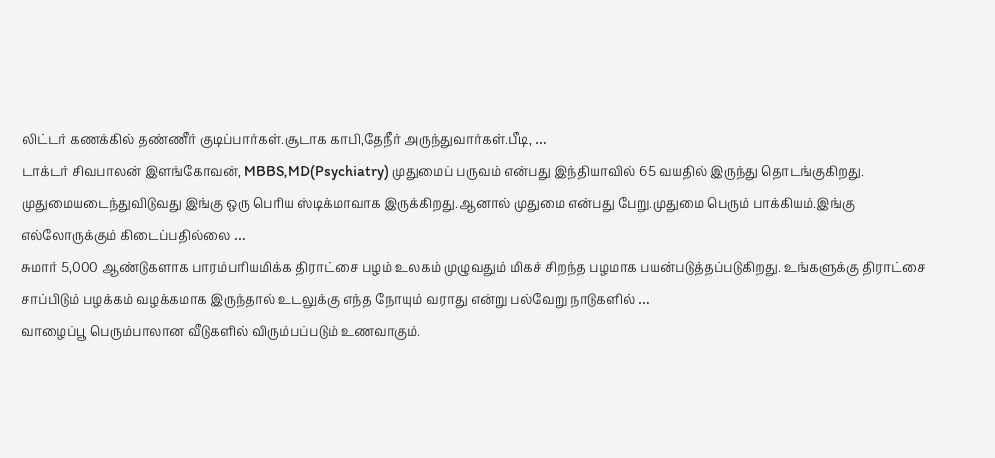லிட்டர் கணக்கில் தண்ணீர் குடிப்பார்கள்.சூடாக காபி,தேநீர் அருந்துவார்கள்.பீடி, …
டாக்டர் சிவபாலன் இளங்கோவன், MBBS,MD(Psychiatry) முதுமைப் பருவம் என்பது இந்தியாவில் 65 வயதில் இருந்து தொடங்குகிறது. முதுமையடைந்துவிடுவது இங்கு ஒரு பெரிய ஸ்டிக்மாவாக இருக்கிறது.ஆனால் முதுமை என்பது பேறு.முதுமை பெரும் பாக்கியம்.இங்கு எல்லோருக்கும் கிடைப்பதில்லை …
சுமார் 5,000 ஆண்டுகளாக பாரம்பரியமிக்க திராட்சை பழம் உலகம் முழுவதும் மிகச் சிறந்த பழமாக பயன்படுத்தப்படுகிறது. உங்களுக்கு திராட்சை சாப்பிடும் பழக்கம் வழக்கமாக இருந்தால் உடலுக்கு எந்த நோயும் வராது என்று பல்வேறு நாடுகளில் …
வாழைப்பூ பெரும்பாலான வீடுகளில் விரும்பப்படும் உணவாகும்.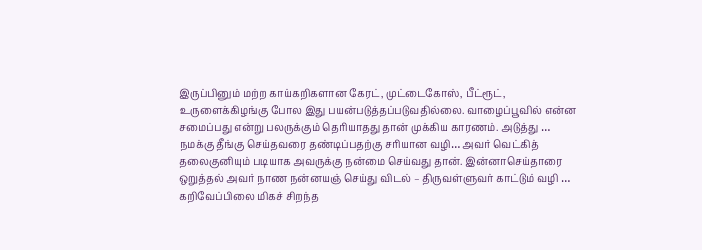இருப்பினும் மற்ற காய்கறிகளான கேரட், முட்டைகோஸ், பீட்ரூட், உருளைக்கிழங்கு போல இது பயன்படுத்தப்படுவதில்லை. வாழைப்பூவில் என்ன சமைப்பது என்று பலருக்கும் தெரியாதது தான் முக்கிய காரணம். அடுத்து …
நமக்கு தீங்கு செய்தவரை தண்டிப்பதற்கு சரியான வழி… அவர் வெட்கித் தலைகுனியும் படியாக அவருக்கு நன்மை செய்வது தான். இன்னாசெய்தாரை ஒறுத்தல் அவர் நாண நன்னயஞ் செய்து விடல் – திருவள்ளுவர் காட்டும் வழி …
கறிவேப்பிலை மிகச் சிறந்த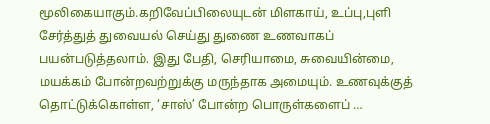மூலிகையாகும்.கறிவேப்பிலையுடன் மிளகாய், உப்பு,புளி சேர்த்துத் துவையல் செய்து துணை உணவாகப் பயன்படுத்தலாம். இது பேதி, செரியாமை, சுவையின்மை, மயக்கம் போன்றவற்றுக்கு மருந்தாக அமையும். உணவுக்குத் தொட்டுக்கொள்ள, ‘சாஸ்’ போன்ற பொருள்களைப் …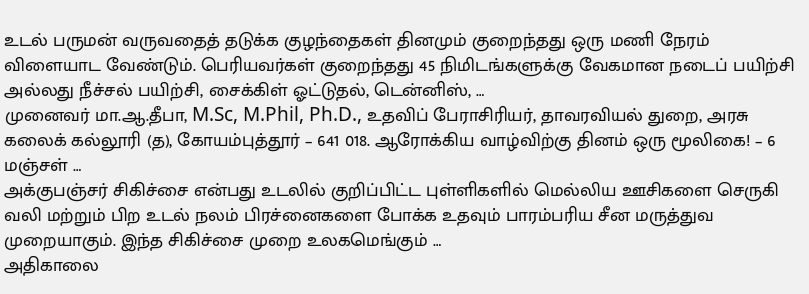உடல் பருமன் வருவதைத் தடுக்க குழந்தைகள் தினமும் குறைந்தது ஒரு மணி நேரம் விளையாட வேண்டும். பெரியவர்கள் குறைந்தது 45 நிமிடங்களுக்கு வேகமான நடைப் பயிற்சி அல்லது நீச்சல் பயிற்சி, சைக்கிள் ஓட்டுதல், டென்னிஸ், …
முனைவர் மா.ஆ.தீபா, M.Sc, M.Phil, Ph.D., உதவிப் பேராசிரியர், தாவரவியல் துறை, அரசு கலைக் கல்லூரி (த), கோயம்புத்தூர் – 641 018. ஆரோக்கிய வாழ்விற்கு தினம் ஒரு மூலிகை! – 6 மஞ்சள் …
அக்குபஞ்சர் சிகிச்சை என்பது உடலில் குறிப்பிட்ட புள்ளிகளில் மெல்லிய ஊசிகளை செருகி வலி மற்றும் பிற உடல் நலம் பிரச்னைகளை போக்க உதவும் பாரம்பரிய சீன மருத்துவ முறையாகும். இந்த சிகிச்சை முறை உலகமெங்கும் …
அதிகாலை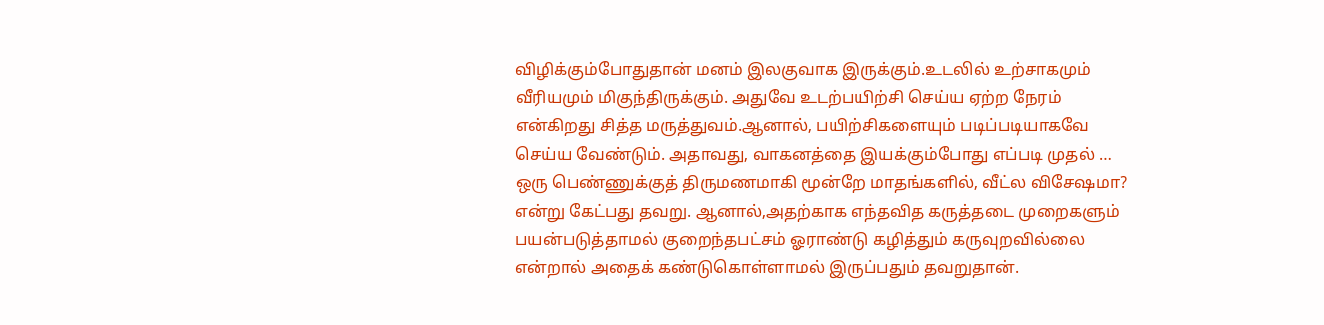விழிக்கும்போதுதான் மனம் இலகுவாக இருக்கும்.உடலில் உற்சாகமும் வீரியமும் மிகுந்திருக்கும். அதுவே உடற்பயிற்சி செய்ய ஏற்ற நேரம் என்கிறது சித்த மருத்துவம்.ஆனால், பயிற்சிகளையும் படிப்படியாகவே செய்ய வேண்டும். அதாவது, வாகனத்தை இயக்கும்போது எப்படி முதல் …
ஒரு பெண்ணுக்குத் திருமணமாகி மூன்றே மாதங்களில், வீட்ல விசேஷமா? என்று கேட்பது தவறு. ஆனால்,அதற்காக எந்தவித கருத்தடை முறைகளும் பயன்படுத்தாமல் குறைந்தபட்சம் ஓராண்டு கழித்தும் கருவுறவில்லை என்றால் அதைக் கண்டுகொள்ளாமல் இருப்பதும் தவறுதான்.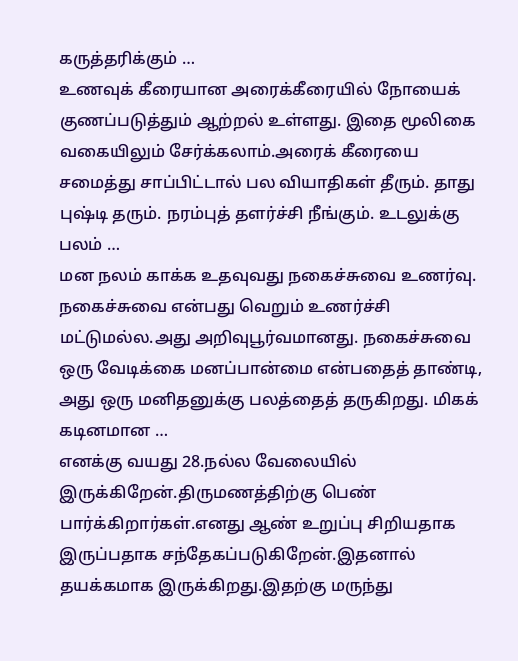கருத்தரிக்கும் …
உணவுக் கீரையான அரைக்கீரையில் நோயைக் குணப்படுத்தும் ஆற்றல் உள்ளது. இதை மூலிகை வகையிலும் சேர்க்கலாம்.அரைக் கீரையை சமைத்து சாப்பிட்டால் பல வியாதிகள் தீரும். தாது புஷ்டி தரும். நரம்புத் தளர்ச்சி நீங்கும். உடலுக்கு பலம் …
மன நலம் காக்க உதவுவது நகைச்சுவை உணர்வு. நகைச்சுவை என்பது வெறும் உணர்ச்சி மட்டுமல்ல.அது அறிவுபூர்வமானது. நகைச்சுவை ஒரு வேடிக்கை மனப்பான்மை என்பதைத் தாண்டி, அது ஒரு மனிதனுக்கு பலத்தைத் தருகிறது. மிகக் கடினமான …
எனக்கு வயது 28.நல்ல வேலையில் இருக்கிறேன்.திருமணத்திற்கு பெண் பார்க்கிறார்கள்.எனது ஆண் உறுப்பு சிறியதாக இருப்பதாக சந்தேகப்படுகிறேன்.இதனால் தயக்கமாக இருக்கிறது.இதற்கு மருந்து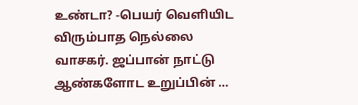உண்டா? -பெயர் வெளியிட விரும்பாத நெல்லை வாசகர். ஜப்பான் நாட்டு ஆண்களோட உறுப்பின் …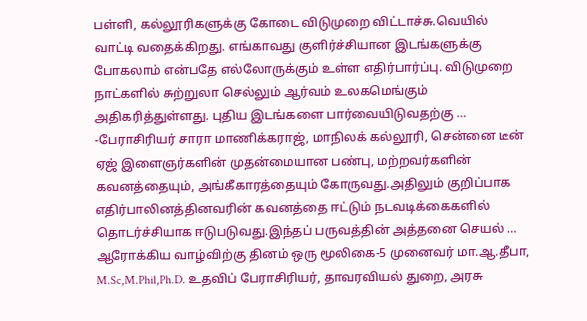பள்ளி, கல்லூரிகளுக்கு கோடை விடுமுறை விட்டாச்சு.வெயில் வாட்டி வதைக்கிறது. எங்காவது குளிர்ச்சியான இடங்களுக்கு போகலாம் என்பதே எல்லோருக்கும் உள்ள எதிர்பார்ப்பு. விடுமுறை நாட்களில் சுற்றுலா செல்லும் ஆர்வம் உலகமெங்கும் அதிகரித்துள்ளது. புதிய இடங்களை பார்வையிடுவதற்கு …
-பேராசிரியர் சாரா மாணிக்கராஜ், மாநிலக் கல்லூரி, சென்னை டீன் ஏஜ் இளைஞர்களின் முதன்மையான பண்பு, மற்றவர்களின் கவனத்தையும், அங்கீகாரத்தையும் கோருவது.அதிலும் குறிப்பாக எதிர்பாலினத்தினவரின் கவனத்தை ஈட்டும் நடவடிக்கைகளில் தொடர்ச்சியாக ஈடுபடுவது.இந்தப் பருவத்தின் அத்தனை செயல் …
ஆரோக்கிய வாழ்விற்கு தினம் ஒரு மூலிகை-5 முனைவர் மா.ஆ.தீபா, M.Sc,M.Phil,Ph.D. உதவிப் பேராசிரியர், தாவரவியல் துறை, அரசு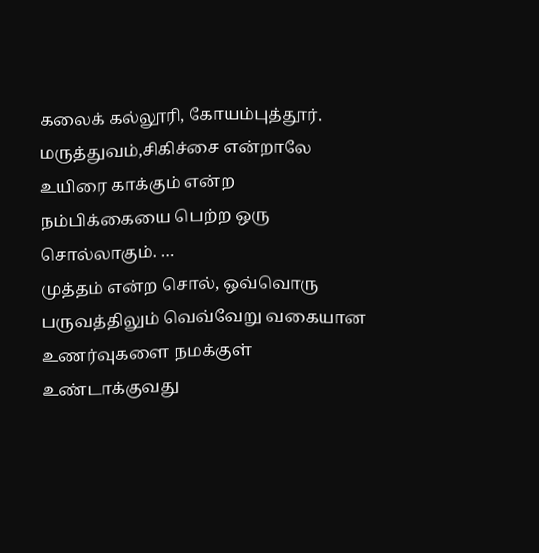கலைக் கல்லூரி, கோயம்புத்தூர். மருத்துவம்,சிகிச்சை என்றாலே உயிரை காக்கும் என்ற நம்பிக்கையை பெற்ற ஒரு சொல்லாகும். …
முத்தம் என்ற சொல், ஒவ்வொரு பருவத்திலும் வெவ்வேறு வகையான உணர்வுகளை நமக்குள் உண்டாக்குவது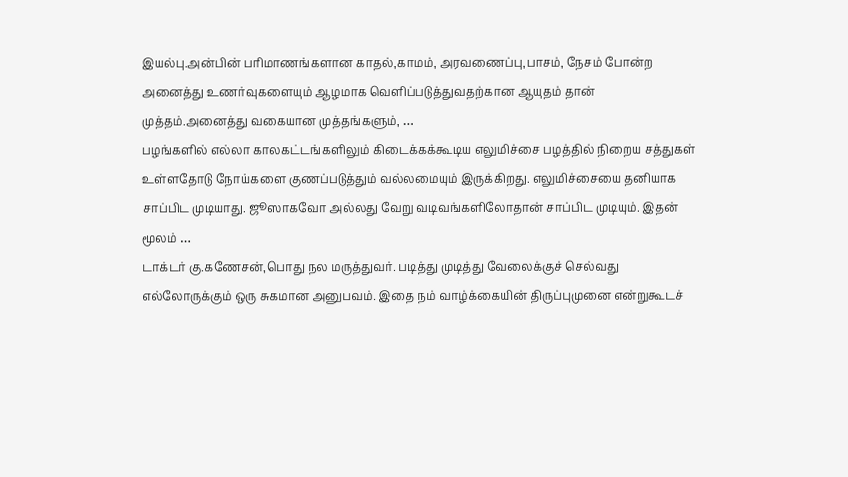இயல்பு.அன்பின் பரிமாணங்களான காதல்,காமம், அரவணைப்பு,பாசம், நேசம் போன்ற அனைத்து உணர்வுகளையும் ஆழமாக வெளிப்படுத்துவதற்கான ஆயுதம் தான் முத்தம்.அனைத்து வகையான முத்தங்களும், …
பழங்களில் எல்லா காலகட்டங்களிலும் கிடைக்கக்கூடிய எலுமிச்சை பழத்தில் நிறைய சத்துகள் உள்ளதோடு நோய்களை குணப்படுத்தும் வல்லமையும் இருக்கிறது. எலுமிச்சையை தனியாக சாப்பிட முடியாது. ஜூஸாகவோ அல்லது வேறு வடிவங்களிலோதான் சாப்பிட முடியும். இதன் மூலம் …
டாக்டர் கு.கணேசன்,பொது நல மருத்துவர். படித்து முடித்து வேலைக்குச் செல்வது எல்லோருக்கும் ஒரு சுகமான அனுபவம். இதை நம் வாழ்க்கையின் திருப்புமுனை என்றுகூடச்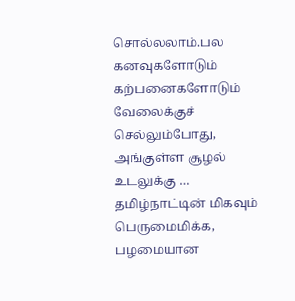சொல்லலாம்.பல கனவுகளோடும் கற்பனைகளோடும் வேலைக்குச் செல்லும்போது, அங்குள்ள சூழல் உடலுக்கு …
தமிழ்நாட்டின் மிகவும் பெருமைமிக்க, பழமையான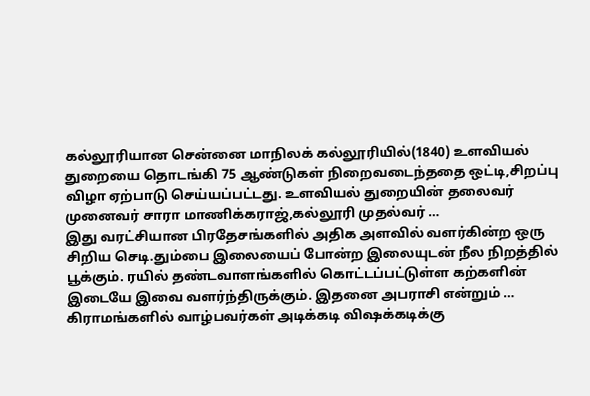கல்லூரியான சென்னை மாநிலக் கல்லூரியில்(1840) உளவியல் துறையை தொடங்கி 75 ஆண்டுகள் நிறைவடைந்ததை ஒட்டி,சிறப்பு விழா ஏற்பாடு செய்யப்பட்டது. உளவியல் துறையின் தலைவர் முனைவர் சாரா மாணிக்கராஜ்,கல்லூரி முதல்வர் …
இது வரட்சியான பிரதேசங்களில் அதிக அளவில் வளர்கின்ற ஒரு சிறிய செடி.தும்பை இலையைப் போன்ற இலையுடன் நீல நிறத்தில் பூக்கும். ரயில் தண்டவாளங்களில் கொட்டப்பட்டுள்ள கற்களின் இடையே இவை வளர்ந்திருக்கும். இதனை அபராசி என்றும் …
கிராமங்களில் வாழ்பவர்கள் அடிக்கடி விஷக்கடிக்கு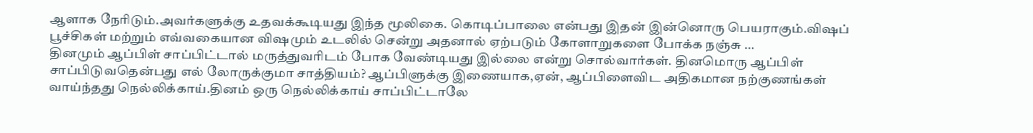ஆளாக நேரிடும்.அவர்களுக்கு உதவக்கூடியது இந்த மூலிகை. கொடிப்பாலை என்பது இதன் இன்னொரு பெயராகும்.விஷப் பூச்சிகள் மற்றும் எவ்வகையான விஷமும் உடலில் சென்று அதனால் ஏற்படும் கோளாறுகளை போக்க நஞ்சு …
தினமும் ஆப்பிள் சாப்பிட்டால் மருத்துவரிடம் போக வேண்டியது இல்லை என்று சொல்வார்கள். தினமொரு ஆப்பிள் சாப்பிடுவதென்பது எல் லோருக்குமா சாத்தியம்? ஆப்பிளுக்கு இணையாக,ஏன், ஆப்பிளைவிட அதிகமான நற்குணங்கள் வாய்ந்தது நெல்லிக்காய்.தினம் ஒரு நெல்லிக்காய் சாப்பிட்டாலே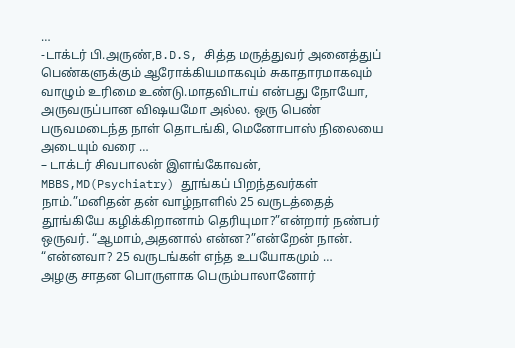…
-டாக்டர் பி.அருண்,B.D.S, சித்த மருத்துவர் அனைத்துப் பெண்களுக்கும் ஆரோக்கியமாகவும் சுகாதாரமாகவும் வாழும் உரிமை உண்டு.மாதவிடாய் என்பது நோயோ, அருவருப்பான விஷயமோ அல்ல. ஒரு பெண் பருவமடைந்த நாள் தொடங்கி, மெனோபாஸ் நிலையை அடையும் வரை …
– டாக்டர் சிவபாலன் இளங்கோவன், MBBS,MD(Psychiatry) தூங்கப் பிறந்தவர்கள் நாம்.”மனிதன் தன் வாழ்நாளில் 25 வருடத்தைத் தூங்கியே கழிக்கிறானாம் தெரியுமா?”என்றார் நண்பர் ஒருவர். “ஆமாம்,அதனால் என்ன?”என்றேன் நான். “என்னவா? 25 வருடங்கள் எந்த உபயோகமும் …
அழகு சாதன பொருளாக பெரும்பாலானோர்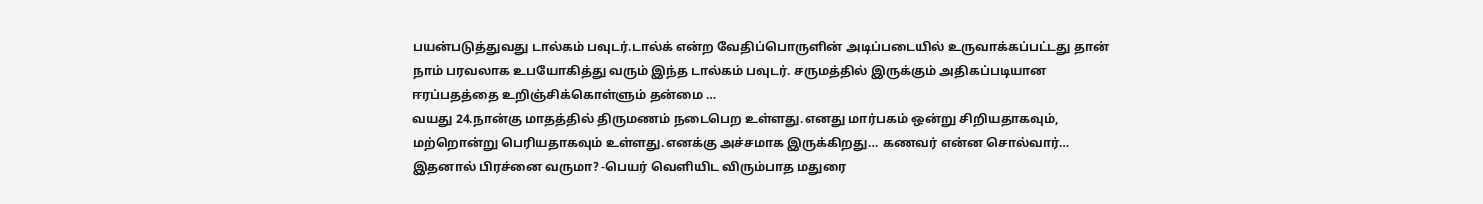பயன்படுத்துவது டால்கம் பவுடர்.டால்க் என்ற வேதிப்பொருளின் அடிப்படையில் உருவாக்கப்பட்டது தான் நாம் பரவலாக உபயோகித்து வரும் இந்த டால்கம் பவுடர். சருமத்தில் இருக்கும் அதிகப்படியான ஈரப்பதத்தை உறிஞ்சிக்கொள்ளும் தன்மை …
வயது 24.நான்கு மாதத்தில் திருமணம் நடைபெற உள்ளது.எனது மார்பகம் ஒன்று சிறியதாகவும், மற்றொன்று பெரியதாகவும் உள்ளது.எனக்கு அச்சமாக இருக்கிறது… கணவர் என்ன சொல்வார்… இதனால் பிரச்னை வருமா? -பெயர் வெளியிட விரும்பாத மதுரை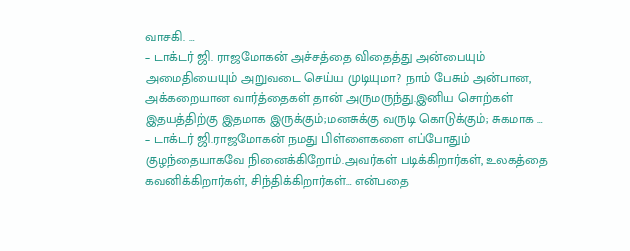வாசகி. …
– டாக்டர் ஜி. ராஜமோகன் அச்சத்தை விதைத்து அன்பையும் அமைதியையும் அறுவடை செய்ய முடியுமா? நாம் பேசும் அன்பான, அக்கறையான வார்த்தைகள் தான் அருமருந்து.இனிய சொற்கள் இதயத்திற்கு இதமாக இருக்கும்;மனசுக்கு வருடி கொடுக்கும்; சுகமாக …
– டாக்டர் ஜி.ராஜமோகன் நமது பிள்ளைகளை எப்போதும் குழந்தையாகவே நினைக்கிறோம்.அவர்கள் படிக்கிறார்கள், உலகத்தை கவனிக்கிறார்கள், சிந்திக்கிறார்கள்… என்பதை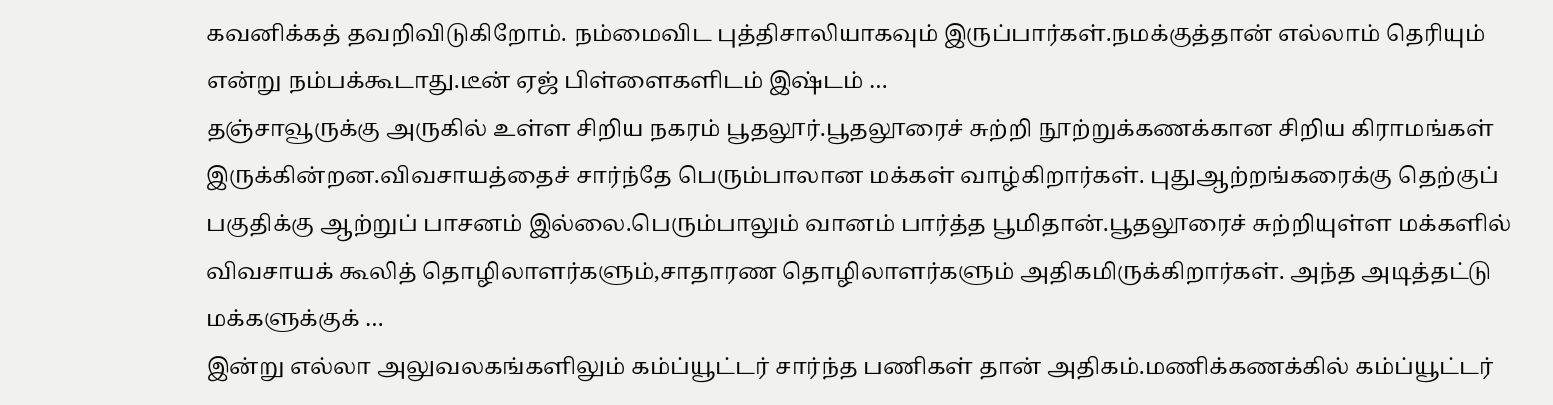கவனிக்கத் தவறிவிடுகிறோம். நம்மைவிட புத்திசாலியாகவும் இருப்பார்கள்.நமக்குத்தான் எல்லாம் தெரியும் என்று நம்பக்கூடாது.டீன் ஏஜ் பிள்ளைகளிடம் இஷ்டம் …
தஞ்சாவூருக்கு அருகில் உள்ள சிறிய நகரம் பூதலூர்.பூதலூரைச் சுற்றி நூற்றுக்கணக்கான சிறிய கிராமங்கள் இருக்கின்றன.விவசாயத்தைச் சார்ந்தே பெரும்பாலான மக்கள் வாழ்கிறார்கள். புதுஆற்றங்கரைக்கு தெற்குப் பகுதிக்கு ஆற்றுப் பாசனம் இல்லை.பெரும்பாலும் வானம் பார்த்த பூமிதான்.பூதலூரைச் சுற்றியுள்ள மக்களில் விவசாயக் கூலித் தொழிலாளர்களும்,சாதாரண தொழிலாளர்களும் அதிகமிருக்கிறார்கள். அந்த அடித்தட்டு மக்களுக்குக் …
இன்று எல்லா அலுவலகங்களிலும் கம்ப்யூட்டர் சார்ந்த பணிகள் தான் அதிகம்.மணிக்கணக்கில் கம்ப்யூட்டர்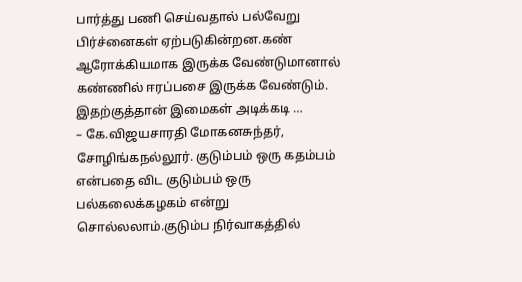பார்த்து பணி செய்வதால் பல்வேறு பிர்ச்னைகள் ஏற்படுகின்றன.கண் ஆரோக்கியமாக இருக்க வேண்டுமானால் கண்ணில் ஈரப்பசை இருக்க வேண்டும். இதற்குத்தான் இமைகள் அடிக்கடி …
– கே.விஜயசாரதி மோகனசுந்தர், சோழிங்கநல்லூர். குடும்பம் ஒரு கதம்பம் என்பதை விட குடும்பம் ஒரு பல்கலைக்கழகம் என்று சொல்லலாம்.குடும்ப நிர்வாகத்தில்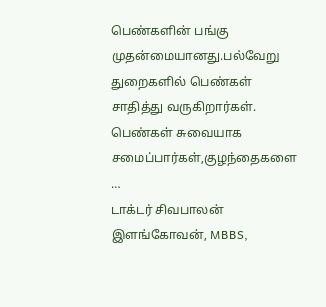பெண்களின் பங்கு முதன்மையானது.பல்வேறு துறைகளில் பெண்கள் சாதித்து வருகிறார்கள். பெண்கள் சுவையாக சமைப்பார்கள்,குழந்தைகளை …
டாக்டர் சிவபாலன் இளங்கோவன், MBBS,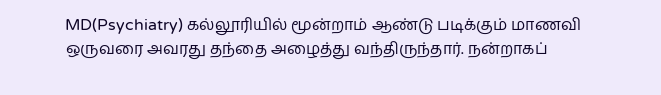MD(Psychiatry) கல்லூரியில் மூன்றாம் ஆண்டு படிக்கும் மாணவி ஒருவரை அவரது தந்தை அழைத்து வந்திருந்தார். நன்றாகப்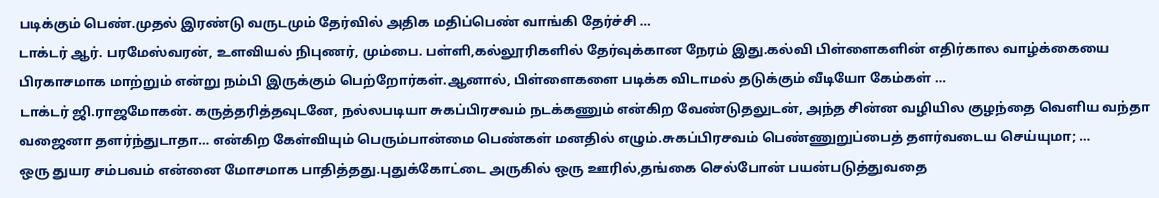படிக்கும் பெண்.முதல் இரண்டு வருடமும் தேர்வில் அதிக மதிப்பெண் வாங்கி தேர்ச்சி …
டாக்டர் ஆர். பரமேஸ்வரன், உளவியல் நிபுணர், மும்பை. பள்ளி,கல்லூரிகளில் தேர்வுக்கான நேரம் இது.கல்வி பிள்ளைகளின் எதிர்கால வாழ்க்கையை பிரகாசமாக மாற்றும் என்று நம்பி இருக்கும் பெற்றோர்கள்.ஆனால், பிள்ளைகளை படிக்க விடாமல் தடுக்கும் வீடியோ கேம்கள் …
டாக்டர் ஜி.ராஜமோகன். கருத்தரித்தவுடனே, நல்லபடியா சுகப்பிரசவம் நடக்கணும் என்கிற வேண்டுதலுடன், அந்த சின்ன வழியில குழந்தை வெளிய வந்தா வஜைனா தளர்ந்துடாதா… என்கிற கேள்வியும் பெரும்பான்மை பெண்கள் மனதில் எழும்.சுகப்பிரசவம் பெண்ணுறுப்பைத் தளர்வடைய செய்யுமா; …
ஒரு துயர சம்பவம் என்னை மோசமாக பாதித்தது.புதுக்கோட்டை அருகில் ஒரு ஊரில்,தங்கை செல்போன் பயன்படுத்துவதை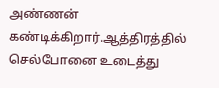அண்ணன் கண்டிக்கிறார்.ஆத்திரத்தில் செல்போனை உடைத்து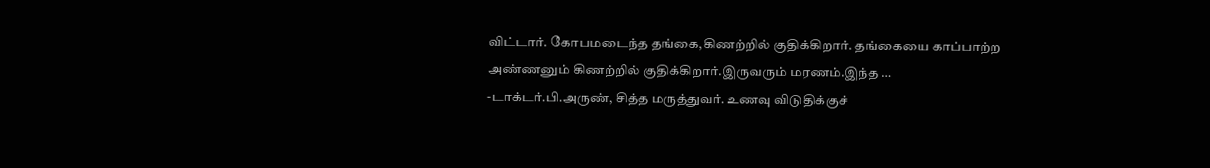விட்டார். கோபமடைந்த தங்கை,கிணற்றில் குதிக்கிறார். தங்கையை காப்பாற்ற அண்ணனும் கிணற்றில் குதிக்கிறார்.இருவரும் மரணம்.இந்த …
-டாக்டர்.பி.அருண், சித்த மருத்துவர். உணவு விடுதிக்குச்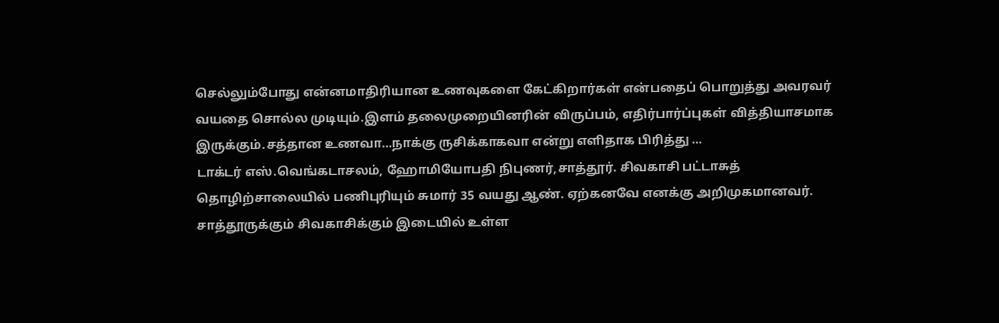செல்லும்போது என்னமாதிரியான உணவுகளை கேட்கிறார்கள் என்பதைப் பொறுத்து அவரவர் வயதை சொல்ல முடியும்.இளம் தலைமுறையினரின் விருப்பம், எதிர்பார்ப்புகள் வித்தியாசமாக இருக்கும்.சத்தான உணவா…நாக்கு ருசிக்காகவா என்று எளிதாக பிரித்து …
டாக்டர் எஸ்.வெங்கடாசலம், ஹோமியோபதி நிபுணர்,சாத்தூர். சிவகாசி பட்டாசுத் தொழிற்சாலையில் பணிபுரியும் சுமார் 35 வயது ஆண். ஏற்கனவே எனக்கு அறிமுகமானவர். சாத்தூருக்கும் சிவகாசிக்கும் இடையில் உள்ள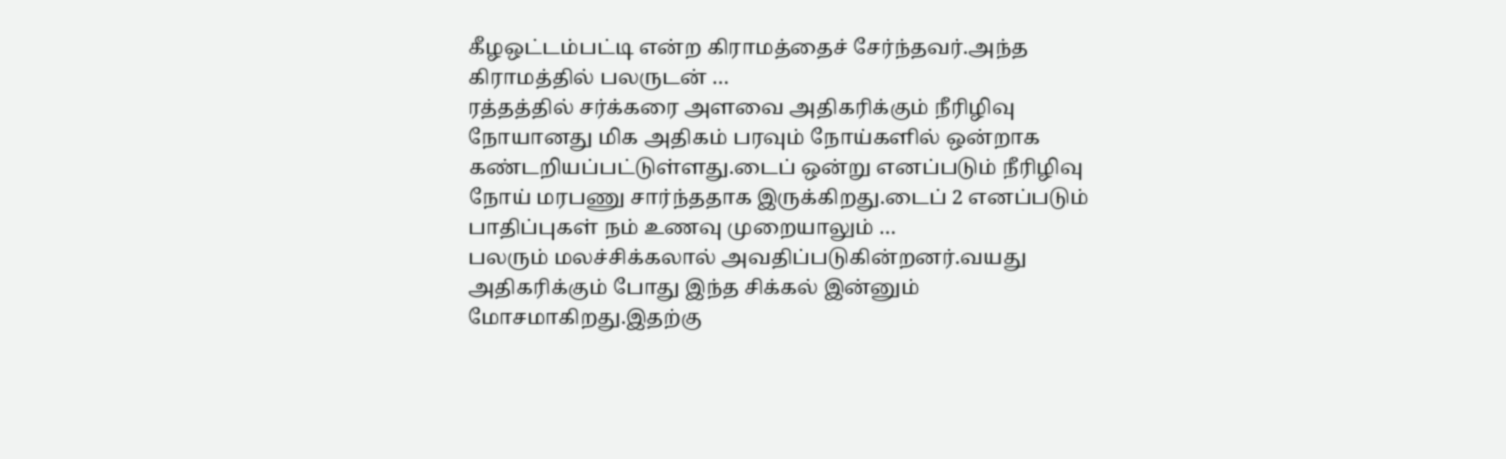கீழஒட்டம்பட்டி என்ற கிராமத்தைச் சேர்ந்தவர்.அந்த கிராமத்தில் பலருடன் …
ரத்தத்தில் சர்க்கரை அளவை அதிகரிக்கும் நீரிழிவு நோயானது மிக அதிகம் பரவும் நோய்களில் ஒன்றாக கண்டறியப்பட்டுள்ளது.டைப் ஒன்று எனப்படும் நீரிழிவு நோய் மரபணு சார்ந்ததாக இருக்கிறது.டைப் 2 எனப்படும் பாதிப்புகள் நம் உணவு முறையாலும் …
பலரும் மலச்சிக்கலால் அவதிப்படுகின்றனர்.வயது அதிகரிக்கும் போது இந்த சிக்கல் இன்னும் மோசமாகிறது.இதற்கு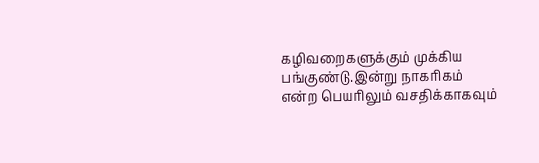கழிவறைகளுக்கும் முக்கிய பங்குண்டு.இன்று நாகரிகம் என்ற பெயரிலும் வசதிக்காகவும்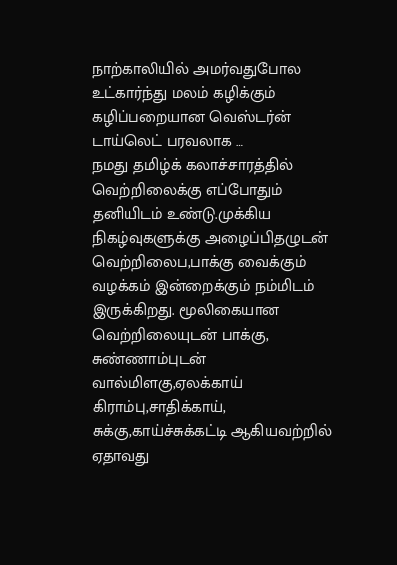நாற்காலியில் அமர்வதுபோல உட்கார்ந்து மலம் கழிக்கும் கழிப்பறையான வெஸ்டர்ன் டாய்லெட் பரவலாக …
நமது தமிழ்க் கலாச்சாரத்தில் வெற்றிலைக்கு எப்போதும் தனியிடம் உண்டு.முக்கிய நிகழ்வுகளுக்கு அழைப்பிதழுடன் வெற்றிலைப,பாக்கு வைக்கும் வழக்கம் இன்றைக்கும் நம்மிடம் இருக்கிறது. மூலிகையான வெற்றிலையுடன் பாக்கு, சுண்ணாம்புடன் வால்மிளகு,ஏலக்காய் கிராம்பு,சாதிக்காய், சுக்கு,காய்ச்சுக்கட்டி ஆகியவற்றில் ஏதாவது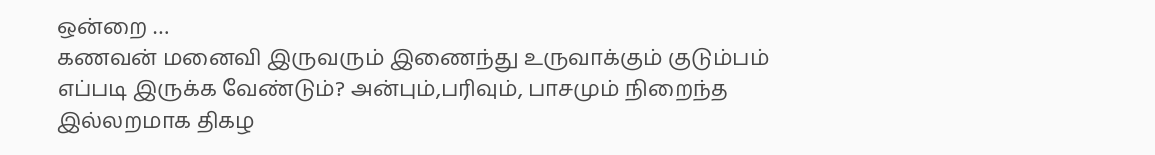ஒன்றை …
கணவன் மனைவி இருவரும் இணைந்து உருவாக்கும் குடும்பம் எப்படி இருக்க வேண்டும்? அன்பும்,பரிவும், பாசமும் நிறைந்த இல்லறமாக திகழ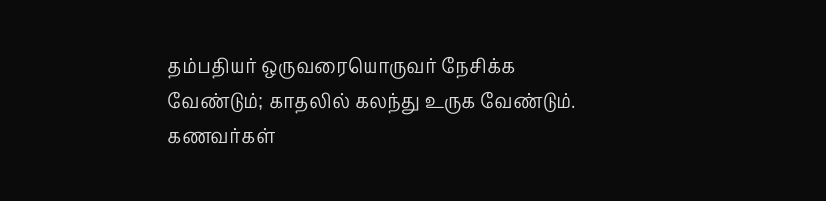தம்பதியர் ஒருவரையொருவர் நேசிக்க வேண்டும்; காதலில் கலந்து உருக வேண்டும். கணவர்கள்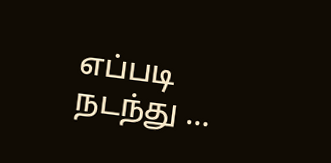எப்படி நடந்து …